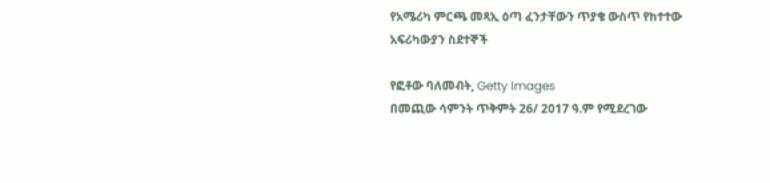የአሜሪካ ምርጫ መጻኢ ዕጣ ፈንታቸውን ጥያቄ ውስጥ የከተተው አፍሪካውያን ስደተኞች

የፎቶው ባለመብት, Getty Images
በመጪው ሳምንት ጥቅምት 26/ 2017 ዓ.ም የሚደረገው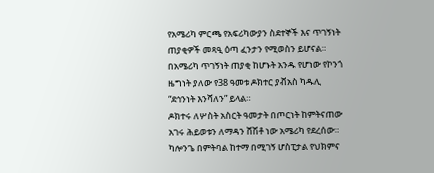የአሜሪካ ምርጫ የአፍሪካውያን ስደተኞች እና ጥገኝነት ጠያቂዎች መጻዒ ዕጣ ፈንታን የሚወስን ይሆናል።
በአሜሪካ ጥገኝነት ጠያቂ ከሆኑት አንዱ የሆነው የኮንጎ ዜግነት ያለው የ38 ዓመቱ ዶክተር ያቭአስ ካዱሊ “ደኅንነት እንሻለን” ይላል።
ዶክተሩ ለሦስት አስርት ዓመታት በጦርነት ከምትናጠው አገሩ ሕይወቱን ለማዳን ሸሽቶ ነው አሜሪካ የደረሰው።
ካሎንጌ በምትባል ከተማ በሚገኝ ሆስፒታል የህክምና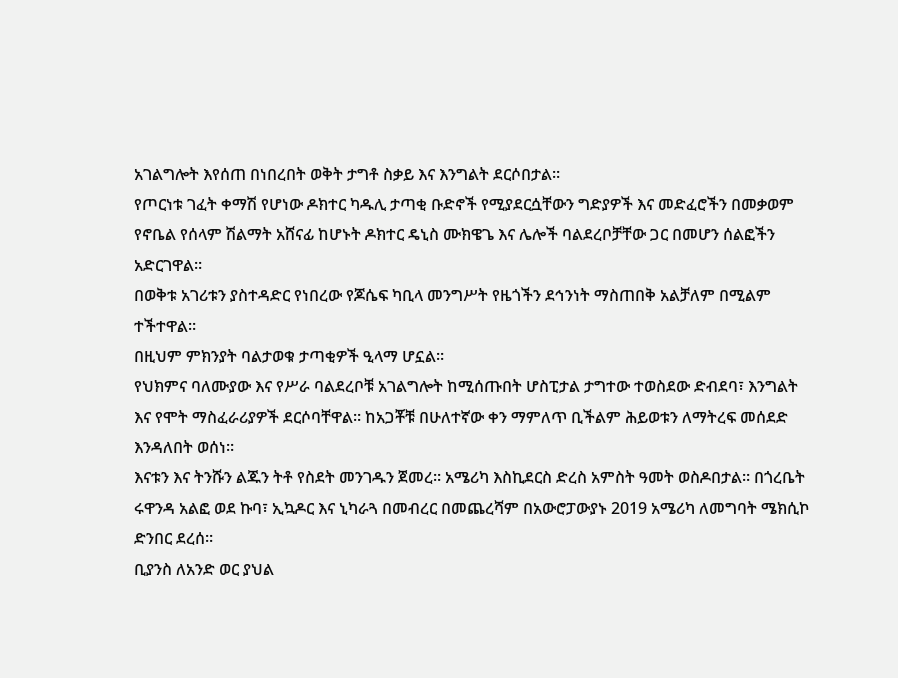አገልግሎት እየሰጠ በነበረበት ወቅት ታግቶ ስቃይ እና እንግልት ደርሶበታል።
የጦርነቱ ገፈት ቀማሽ የሆነው ዶክተር ካዱሊ ታጣቂ ቡድኖች የሚያደርሷቸውን ግድያዎች እና መድፈሮችን በመቃወም የኖቤል የሰላም ሽልማት አሸናፊ ከሆኑት ዶክተር ዴኒስ ሙክዌጌ እና ሌሎች ባልደረቦቻቸው ጋር በመሆን ሰልፎችን አድርገዋል።
በወቅቱ አገሪቱን ያስተዳድር የነበረው የጆሴፍ ካቢላ መንግሥት የዜጎችን ደኅንነት ማስጠበቅ አልቻለም በሚልም ተችተዋል።
በዚህም ምክንያት ባልታወቁ ታጣቂዎች ዒላማ ሆኗል።
የህክምና ባለሙያው እና የሥራ ባልደረቦቹ አገልግሎት ከሚሰጡበት ሆስፒታል ታግተው ተወስደው ድብደባ፣ እንግልት እና የሞት ማስፈራሪያዎች ደርሶባቸዋል። ከአጋቾቹ በሁለተኛው ቀን ማምለጥ ቢችልም ሕይወቱን ለማትረፍ መሰደድ እንዳለበት ወሰነ።
እናቱን እና ትንሹን ልጁን ትቶ የስደት መንገዱን ጀመረ። አሜሪካ እስኪደርስ ድረስ አምስት ዓመት ወስዶበታል። በጎረቤት ሩዋንዳ አልፎ ወደ ኩባ፣ ኢኳዶር እና ኒካራጓ በመብረር በመጨረሻም በአውሮፓውያኑ 2019 አሜሪካ ለመግባት ሜክሲኮ ድንበር ደረሰ።
ቢያንስ ለአንድ ወር ያህል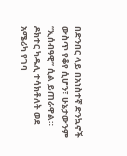በድንበር ላይ በአነስተኛ ድንኳኖች ውስጥ የቆየ ሲሆን፣ ሁኔታውንም “ኢሰብዓዊ” ሲል ይጠራዋል።
ዶክተር ካዱሊ ተሳክቶለት ወደ አሜሪካ የገባ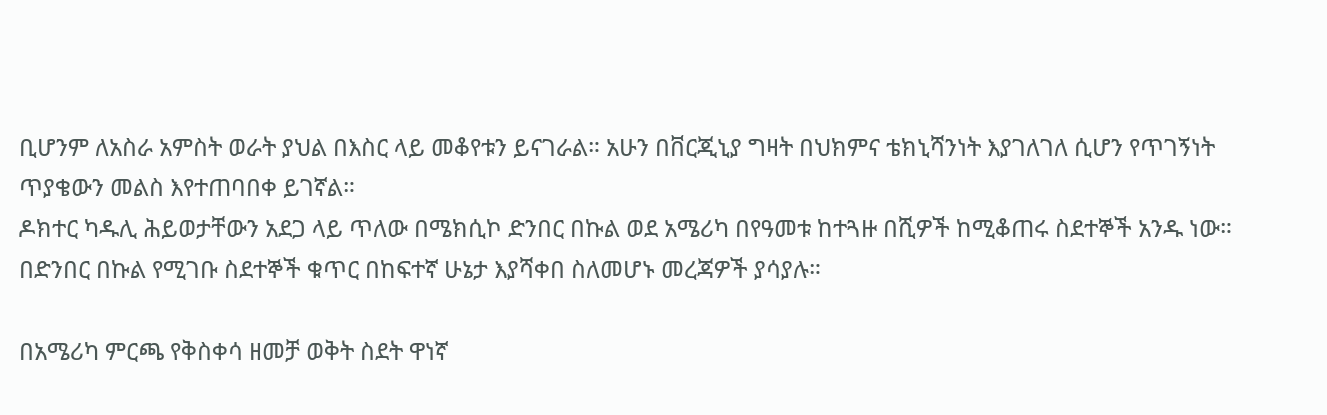ቢሆንም ለአስራ አምስት ወራት ያህል በእስር ላይ መቆየቱን ይናገራል። አሁን በቨርጂኒያ ግዛት በህክምና ቴክኒሻንነት እያገለገለ ሲሆን የጥገኝነት ጥያቄውን መልስ እየተጠባበቀ ይገኛል።
ዶክተር ካዱሊ ሕይወታቸውን አደጋ ላይ ጥለው በሜክሲኮ ድንበር በኩል ወደ አሜሪካ በየዓመቱ ከተጓዙ በሺዎች ከሚቆጠሩ ስደተኞች አንዱ ነው። በድንበር በኩል የሚገቡ ስደተኞች ቁጥር በከፍተኛ ሁኔታ እያሻቀበ ስለመሆኑ መረጃዎች ያሳያሉ።

በአሜሪካ ምርጫ የቅስቀሳ ዘመቻ ወቅት ስደት ዋነኛ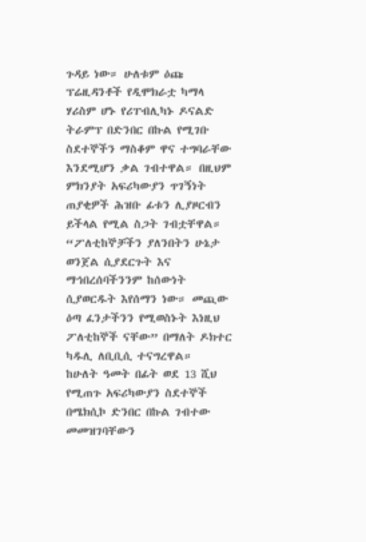ጉዳይ ነው። ሁለቱም ዕጩ ፕሬዚዳንቶች የዲሞክራቷ ካማላ ሃሪስም ሆኑ የሪፐብሊካኑ ዶናልድ ትራምፕ በድንበር በኩል የሚገቡ ስደተኞችን ማስቆም ዋና ተግባራቸው እንደሚሆን ቃል ገብተዋል። በዚህም ምክንያት አፍሪካውያን ጥገኝነት ጠያቂዎች ሕዝቡ ፊቱን ሊያዞርብን ይችላል የሚል ስጋት ገብቷቸዋል።
“ፖለቲከኞቻችን ያለንበትን ሁኔታ ወንጀል ሲያደርጉት እና ማኅበረሰባችንንም ከሰውነት ሲያወርዱት እየሰማን ነው። መጪው ዕጣ ፈንታችንን የሚወስኑት እነዚህ ፖለቲከኞች ናቸው” በማለት ዶክተር ካዱሊ ለቢቢሲ ተናግረዋል።
ከሁለት ዓመት በፊት ወደ 13 ሺህ የሚጠጉ አፍሪካውያን ስደተኞች በሜክሲኮ ድንበር በኩል ገብተው መመዝገባቸውን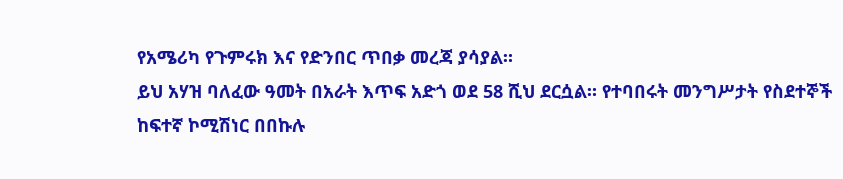የአሜሪካ የጉምሩክ እና የድንበር ጥበቃ መረጃ ያሳያል።
ይህ አሃዝ ባለፈው ዓመት በአራት እጥፍ አድጎ ወደ 58 ሺህ ደርሷል። የተባበሩት መንግሥታት የስደተኞች ከፍተኛ ኮሚሽነር በበኩሉ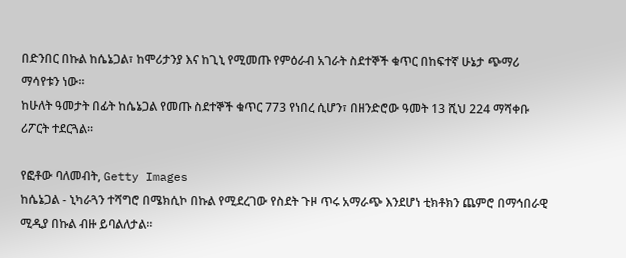በድንበር በኩል ከሴኔጋል፣ ከሞሪታንያ እና ከጊኒ የሚመጡ የምዕራብ አገራት ስደተኞች ቁጥር በከፍተኛ ሁኔታ ጭማሪ ማሳየቱን ነው።
ከሁለት ዓመታት በፊት ከሴኔጋል የመጡ ስደተኞች ቁጥር 773 የነበረ ሲሆን፣ በዘንድሮው ዓመት 13 ሺህ 224 ማሻቀቡ ሪፖርት ተደርጓል።

የፎቶው ባለመብት, Getty Images
ከሴኔጋል - ኒካራጓን ተሻግሮ በሜክሲኮ በኩል የሚደረገው የስደት ጉዞ ጥሩ አማራጭ እንደሆነ ቲክቶክን ጨምሮ በማኅበራዊ ሚዲያ በኩል ብዙ ይባልለታል።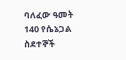ባለፈው ዓመት 140 የሴኔጋል ስደተኞች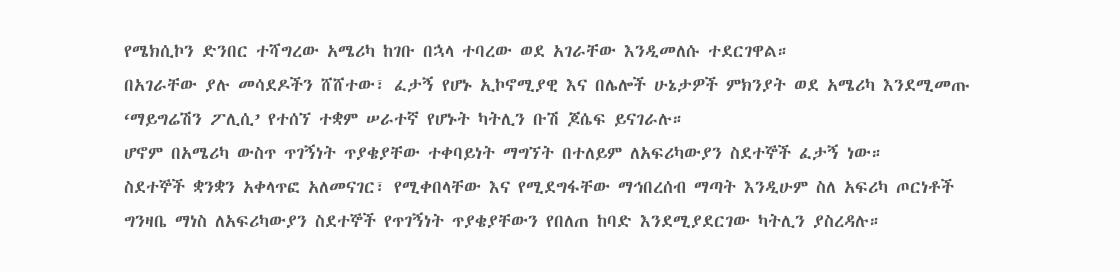የሜክሲኮን ድንበር ተሻግረው አሜሪካ ከገቡ በኋላ ተባረው ወደ አገራቸው እንዲመለሱ ተደርገዋል።
በአገራቸው ያሉ መሳደዶችን ሸሸተው፣ ፈታኝ የሆኑ ኢኮኖሚያዊ እና በሌሎች ሁኔታዎች ምክንያት ወደ አሜሪካ እንደሚመጡ ‘ማይግሬሽን ፖሊሲ’ የተሰኘ ተቋም ሠራተኛ የሆኑት ካትሊን ቡሽ ጆሴፍ ይናገራሉ።
ሆኖም በአሜሪካ ውስጥ ጥገኝነት ጥያቄያቸው ተቀባይነት ማግኘት በተለይም ለአፍሪካውያን ስደተኞች ፈታኝ ነው።
ስደተኞች ቋንቋን አቀላጥፎ አለመናገር፣ የሚቀበላቸው እና የሚደግፋቸው ማኅበረሰብ ማጣት እንዲሁም ስለ አፍሪካ ጦርነቶች ግንዛቤ ማነስ ለአፍሪካውያን ስደተኞች የጥገኝነት ጥያቄያቸውን የበለጠ ከባድ እንደሚያደርገው ካትሊን ያስረዳሉ።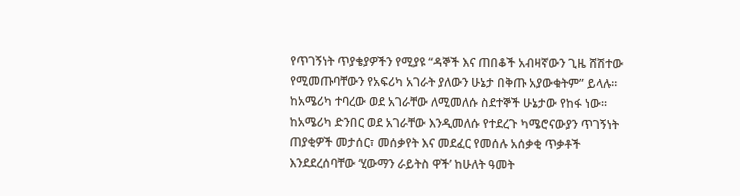የጥገኝነት ጥያቄያዎችን የሚያዩ “ዳኞች እና ጠበቆች አብዛኛውን ጊዜ ሸሽተው የሚመጡባቸውን የአፍሪካ አገራት ያለውን ሁኔታ በቅጡ አያውቁትም” ይላሉ።
ከአሜሪካ ተባረው ወደ አገራቸው ለሚመለሱ ስደተኞች ሁኔታው የከፋ ነው።
ከአሜሪካ ድንበር ወደ አገራቸው እንዲመለሱ የተደረጉ ካሜሮናውያን ጥገኝነት ጠያቂዎች መታሰር፣ መሰቃየት እና መደፈር የመሰሉ አሰቃቂ ጥቃቶች እንደደረሰባቸው ‘ሂውማን ራይትስ ዋች’ ከሁለት ዓመት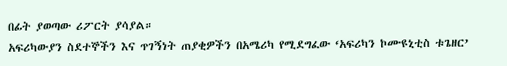በፊት ያወጣው ሪፖርት ያሳያል።
አፍሪካውያን ስደተኞችን እና ጥገኝነት ጠያቂዎችን በአሜሪካ የሚደግፈው ‘አፍሪካን ኮሙዩኒቲስ ቱጌዘር’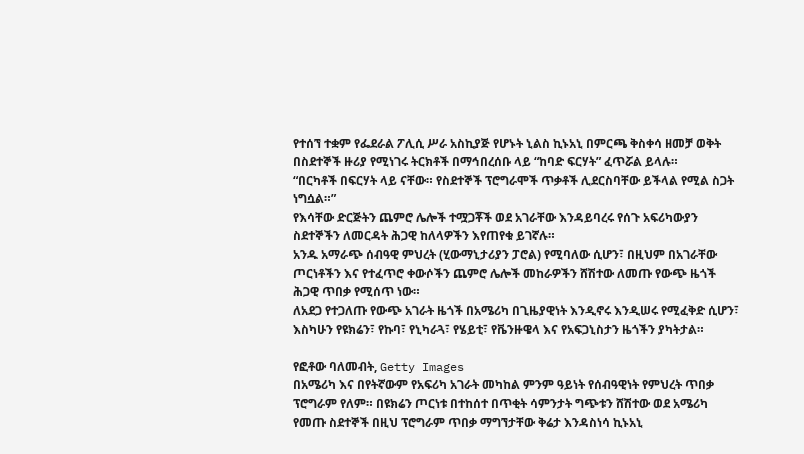የተሰኘ ተቋም የፌደራል ፖሊሲ ሥራ አስኪያጅ የሆኑት ኒልስ ኪኑአኒ በምርጫ ቅስቀሳ ዘመቻ ወቅት በስደተኞች ዙሪያ የሚነገሩ ትርክቶች በማኅበረሰቡ ላይ “ከባድ ፍርሃት” ፈጥሯል ይላሉ።
“በርካቶች በፍርሃት ላይ ናቸው። የስደተኞች ፕሮግራሞች ጥቃቶች ሊደርስባቸው ይችላል የሚል ስጋት ነግሷል።”
የእሳቸው ድርጅትን ጨምሮ ሌሎች ተሟጋቾች ወደ አገራቸው እንዳይባረሩ የሰጉ አፍሪካውያን ስደተኞችን ለመርዳት ሕጋዊ ከለላዎችን እየጠየቁ ይገኛሉ።
አንዱ አማራጭ ሰብዓዊ ምህረት (ሂውማኒታሪያን ፓሮል) የሚባለው ሲሆን፣ በዚህም በአገራቸው ጦርነቶችን እና የተፈጥሮ ቀውሶችን ጨምሮ ሌሎች መከራዎችን ሸሽተው ለመጡ የውጭ ዜጎች ሕጋዊ ጥበቃ የሚሰጥ ነው።
ለአደጋ የተጋለጡ የውጭ አገራት ዜጎች በአሜሪካ በጊዜያዊነት እንዲኖሩ እንዲሠሩ የሚፈቅድ ሲሆን፣ እስካሁን የዩክሬን፣ የኩባ፣ የኒካራጓ፣ የሄይቲ፣ የቬንዙዌላ እና የአፍጋኒስታን ዜጎችን ያካትታል።

የፎቶው ባለመብት, Getty Images
በአሜሪካ እና በየትኛውም የአፍሪካ አገራት መካከል ምንም ዓይነት የሰብዓዊነት የምህረት ጥበቃ ፕሮግራም የለም። በዩክሬን ጦርነቱ በተከሰተ በጥቂት ሳምንታት ግጭቱን ሸሽተው ወደ አሜሪካ የመጡ ስደተኞች በዚህ ፕሮግራም ጥበቃ ማግኘታቸው ቅሬታ እንዳስነሳ ኪኑአኒ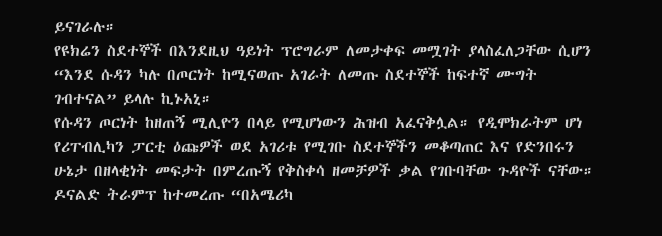ይናገራሉ።
የዩክሬን ስደተኞች በእንደዚህ ዓይነት ፕሮግራም ለመታቀፍ መሟገት ያላስፈለጋቸው ሲሆን “እንደ ሱዳን ካሉ በጦርነት ከሚናወጡ አገራት ለመጡ ስደተኞች ከፍተኛ ሙግት ገብተናል” ይላሉ ኪኑአኒ።
የሱዳን ጦርነት ከዘጠኝ ሚሊዮን በላይ የሚሆነውን ሕዝብ አፈናቅሏል። የዲሞክራትም ሆነ የሪፐብሊካን ፓርቲ ዕጩዎች ወደ አገሪቱ የሚገቡ ስደተኞችን መቆጣጠር እና የድንበሩን ሁኔታ በዘላቂነት መፍታት በምረጡኝ የቅስቀሳ ዘመቻዎች ቃል የገቡባቸው ጉዳዮች ናቸው።
ዶናልድ ትራምፕ ከተመረጡ “በአሜሪካ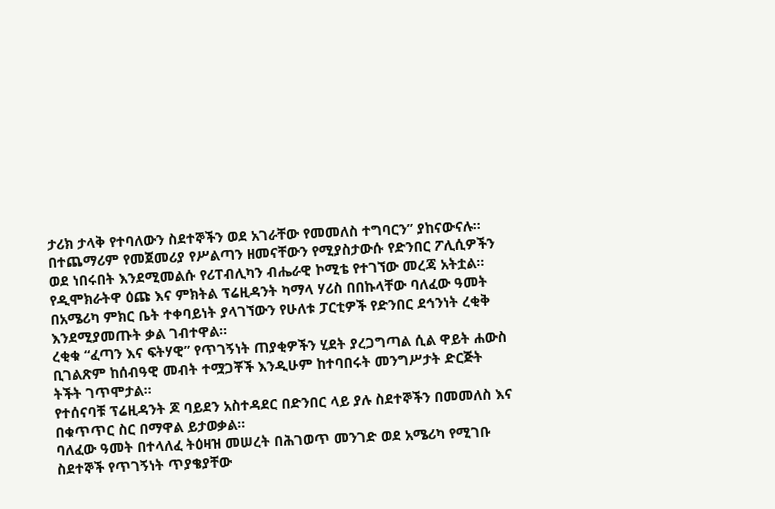ታሪክ ታላቅ የተባለውን ስደተኞችን ወደ አገራቸው የመመለስ ተግባርን” ያከናውናሉ።
በተጨማሪም የመጀመሪያ የሥልጣን ዘመናቸውን የሚያስታውሱ የድንበር ፖሊሲዎችን ወደ ነበሩበት እንደሚመልሱ የሪፐብሊካን ብሔራዊ ኮሚቴ የተገኘው መረጃ አትቷል።
የዲሞክራትዋ ዕጩ እና ምክትል ፕሬዚዳንት ካማላ ሃሪስ በበኩላቸው ባለፈው ዓመት በአሜሪካ ምክር ቤት ተቀባይነት ያላገኘውን የሁለቱ ፓርቲዎች የድንበር ደኅንነት ረቂቅ እንደሚያመጡት ቃል ገብተዋል።
ረቂቁ “ፈጣን እና ፍትሃዊ” የጥገኝነት ጠያቂዎችን ሂደት ያረጋግጣል ሲል ዋይት ሐውስ ቢገልጽም ከሰብዓዊ መብት ተሟጋቾች እንዲሁም ከተባበሩት መንግሥታት ድርጅት ትችት ገጥሞታል።
የተሰናባቹ ፕሬዚዳንት ጆ ባይደን አስተዳደር በድንበር ላይ ያሉ ስደተኞችን በመመለስ እና በቁጥጥር ስር በማዋል ይታወቃል።
ባለፈው ዓመት በተላለፈ ትዕዛዝ መሠረት በሕገወጥ መንገድ ወደ አሜሪካ የሚገቡ ስደተኞች የጥገኝነት ጥያቄያቸው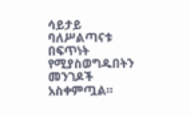ሳይታይ ባለሥልጣናቱ በፍጥነት የሚያስወግዱበትን መንገዶች አስቀምጧል።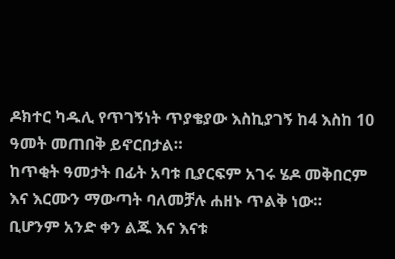ዶክተር ካዱሊ የጥገኝነት ጥያቄያው እስኪያገኝ ከ4 እስከ 10 ዓመት መጠበቅ ይኖርበታል።
ከጥቂት ዓመታት በፊት አባቱ ቢያርፍም አገሩ ሄዶ መቅበርም እና እርሙን ማውጣት ባለመቻሉ ሐዘኑ ጥልቅ ነው። ቢሆንም አንድ ቀን ልጁ እና እናቱ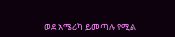ወደ አሜሪካ ይመጣሉ የሚል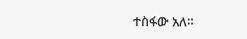ተስፋው አለ።